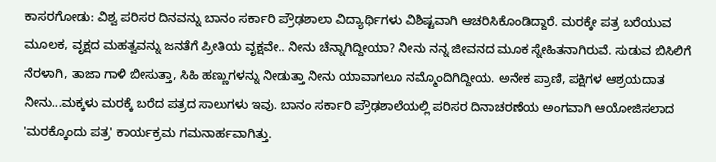ಕಾಸರಗೋಡು: ವಿಶ್ವ ಪರಿಸರ ದಿನವನ್ನು ಬಾನಂ ಸರ್ಕಾರಿ ಪ್ರೌಢಶಾಲಾ ವಿದ್ಯಾರ್ಥಿಗಳು ವಿಶಿಷ್ಟವಾಗಿ ಆಚರಿಸಿಕೊಂಡಿದ್ದಾರೆ. ಮರಕ್ಕೇ ಪತ್ರ ಬರೆಯುವ ಮೂಲಕ, ವೃಕ್ಷದ ಮಹತ್ವವನ್ನು ಜನತೆಗೆ ಪ್ರೀತಿಯ ವೃಕ್ಷವೇ.. ನೀನು ಚೆನ್ನಾಗಿದ್ದೀಯಾ? ನೀನು ನನ್ನ ಜೀವನದ ಮೂಕ ಸ್ನೇಹಿತನಾಗಿರುವೆ. ಸುಡುವ ಬಿಸಿಲಿಗೆ ನೆರಳಾಗಿ, ತಾಜಾ ಗಾಳಿ ಬೀಸುತ್ತಾ, ಸಿಹಿ ಹಣ್ಣುಗಳನ್ನು ನೀಡುತ್ತಾ ನೀನು ಯಾವಾಗಲೂ ನಮ್ಮೊಂದಿಗಿದ್ದೀಯ. ಅನೇಕ ಪ್ರಾಣಿ, ಪಕ್ಷಿಗಳ ಆಶ್ರಯದಾತ ನೀನು...ಮಕ್ಕಳು ಮರಕ್ಕೆ ಬರೆದ ಪತ್ರದ ಸಾಲುಗಳು ಇವು. ಬಾನಂ ಸರ್ಕಾರಿ ಪ್ರೌಢಶಾಲೆಯಲ್ಲಿ ಪರಿಸರ ದಿನಾಚರಣೆಯ ಅಂಗವಾಗಿ ಆಯೋಜಿಸಲಾದ 'ಮರಕ್ಕೊಂದು ಪತ್ರ' ಕಾರ್ಯಕ್ರಮ ಗಮನಾರ್ಹವಾಗಿತ್ತು.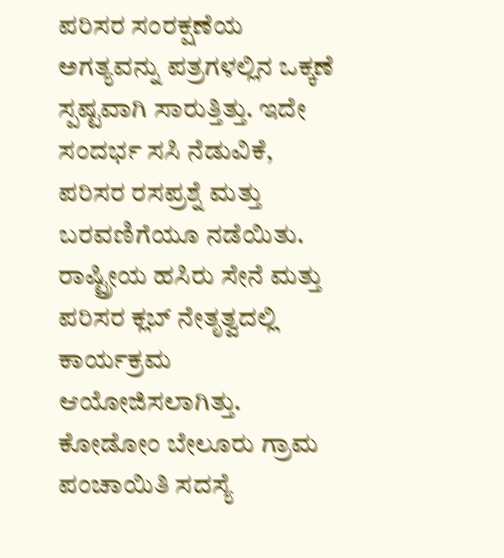ಪರಿಸರ ಸಂರಕ್ಷಣೆಯ ಅಗತ್ಯವನ್ನು ಪತ್ರಗಳಲ್ಲಿನ ಒಕ್ಕಣೆ ಸ್ಪಷ್ಟವಾಗಿ ಸಾರುತ್ತಿತ್ತು. ಇದೇ ಸಂದರ್ಭ ಸಸಿ ನೆಡುವಿಕೆ, ಪರಿಸರ ರಸಪ್ರಶ್ನೆ ಮತ್ತು ಬರವಣಿಗೆಯೂ ನಡೆಯಿತು. ರಾಷ್ಟ್ರೀಯ ಹಸಿರು ಸೇನೆ ಮತ್ತು ಪರಿಸರ ಕ್ಲಬ್ ನೇತೃತ್ವದಲ್ಲಿ ಕಾರ್ಯಕ್ರಮ ಆಯೋಜಿಸಲಾಗಿತ್ತು.
ಕೋಡೋಂ ಬೇಲೂರು ಗ್ರಾಮ ಪಂಚಾಯಿತಿ ಸದಸ್ಯೆ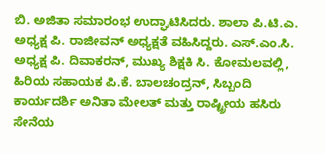ಬಿ. ಅಜಿತಾ ಸಮಾರಂಭ ಉದ್ಘಾಟಿಸಿದರು. ಶಾಲಾ ಪಿ.ಟಿ.ಎ. ಅಧ್ಯಕ್ಷ ಪಿ. ರಾಜೀವನ್ ಅಧ್ಯಕ್ಷತೆ ವಹಿಸಿದ್ದರು. ಎಸ್.ಎಂ.ಸಿ. ಅಧ್ಯಕ್ಷ ಪಿ. ದಿವಾಕರನ್, ಮುಖ್ಯ ಶಿಕ್ಷಕಿ ಸಿ. ಕೋಮಲವಲ್ಲಿ, ಹಿರಿಯ ಸಹಾಯಕ ಪಿ.ಕೆ. ಬಾಲಚಂದ್ರನ್, ಸಿಬ್ಬಂದಿ ಕಾರ್ಯದರ್ಶಿ ಅನಿತಾ ಮೇಲತ್ ಮತ್ತು ರಾಷ್ಟ್ರೀಯ ಹಸಿರು ಸೇನೆಯ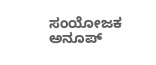ಸಂಯೋಜಕ ಅನೂಪ್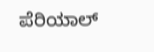ಪೆರಿಯಾಲ್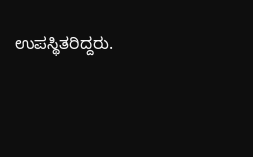ಉಪಸ್ಥಿತರಿದ್ದರು.